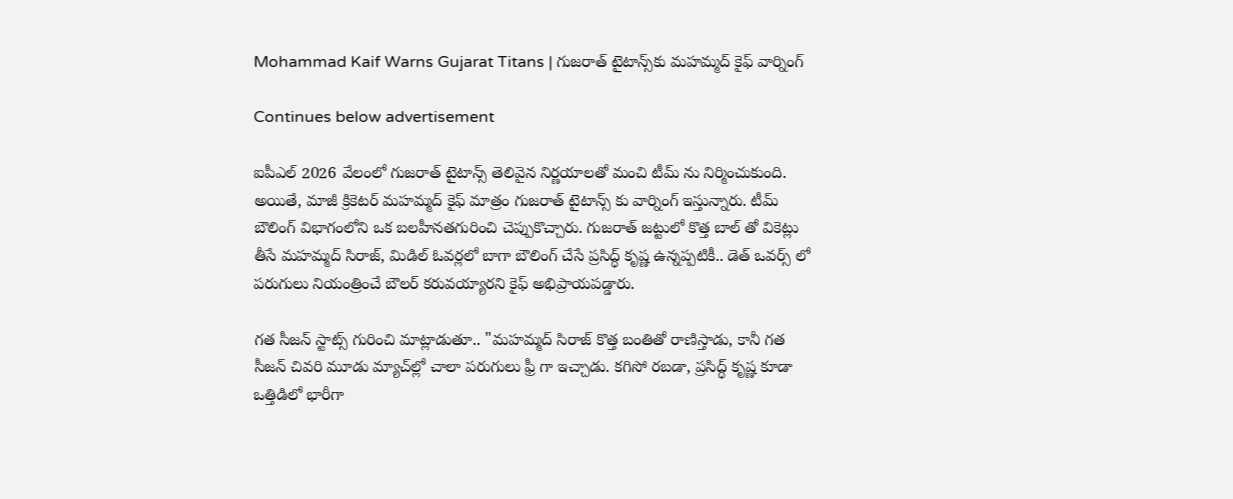Mohammad Kaif Warns Gujarat Titans | గుజరాత్ టైటాన్స్‌కు మహమ్మద్ కైఫ్ వార్నింగ్

Continues below advertisement

ఐపీఎల్ 2026 వేలంలో గుజరాత్ టైటాన్స్ తెలివైన నిర్ణయాలతో మంచి టీమ్ ను నిర్మించుకుంది. అయితే, మాజీ క్రికెటర్ మహమ్మద్ కైఫ్ మాత్రం గుజరాత్ టైటాన్స్ కు వార్నింగ్ ఇస్తున్నారు. టీమ్ బౌలింగ్ విభాగంలోని ఒక బలహీనతగురించి చెప్పుకొచ్చారు. గుజరాత్ జట్టులో కొత్త బాల్ తో వికెట్లు తీసే మహమ్మద్ సిరాజ్, మిడిల్ ఓవర్లలో బాగా బౌలింగ్ చేసే ప్రసిద్ధ్ కృష్ణ ఉన్నప్పటికీ.. డెత్ ఒవర్స్ లో పరుగులు నియంత్రించే బౌలర్ కరువయ్యారని కైఫ్ అభిప్రాయపడ్డారు.

గత సీజన్ స్టాట్స్ గురించి మాట్లాడుతూ.. "మహమ్మద్ సిరాజ్ కొత్త బంతితో రాణిస్తాడు, కానీ గత సీజన్ చివరి మూడు మ్యాచ్‌ల్లో చాలా పరుగులు ఫ్రీ గా ఇచ్చాడు. కగిసో రబడా, ప్రసిద్ధ్ కృష్ణ కూడా ఒత్తిడిలో భారీగా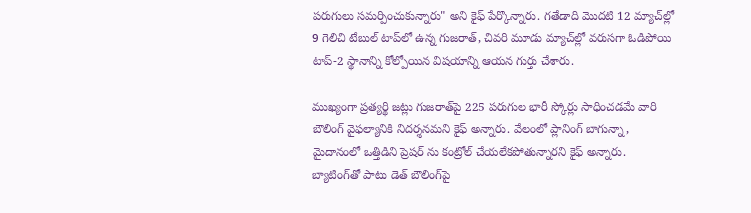పరుగులు సమర్పించుకున్నారు" అని కైఫ్ పేర్కొన్నారు. గతేడాది మొదటి 12 మ్యాచ్‌ల్లో 9 గెలిచి టేబుల్ టాప్‌లో ఉన్న గుజరాత్, చివరి మూడు మ్యాచ్‌ల్లో వరుసగా ఓడిపోయి టాప్-2 స్థానాన్ని కోల్పోయిన విషయాన్ని ఆయన గుర్తు చేశారు.

ముఖ్యంగా ప్రత్యర్థి జట్లు గుజరాత్‌పై 225 పరుగుల భారీ స్కోర్లు సాధించడమే వారి బౌలింగ్ వైఫల్యానికి నిదర్శనమని కైఫ్ అన్నారు. వేలంలో ప్లానింగ్ బాగున్నా, మైదానంలో ఒత్తిడిని ప్రెషర్ ను కంట్రోల్ చేయలేకపోతున్నారని కైఫ్ అన్నారు. బ్యాటింగ్‌తో పాటు డెత్ బౌలింగ్‌పై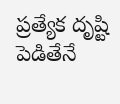ప్రత్యేక దృష్టి పెడితేనే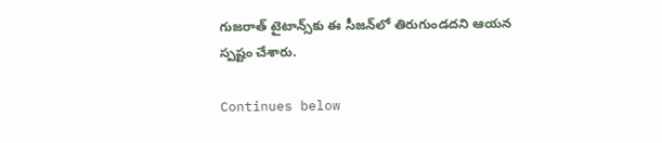గుజరాత్ టైటాన్స్‌కు ఈ సీజన్‌లో తిరుగుండదని ఆయన స్పష్టం చేశారు.

Continues below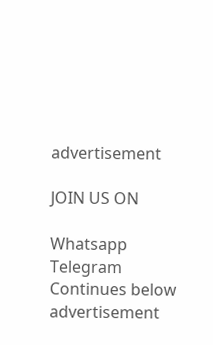advertisement

JOIN US ON

Whatsapp
Telegram
Continues below advertisement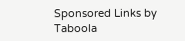Sponsored Links by Taboola